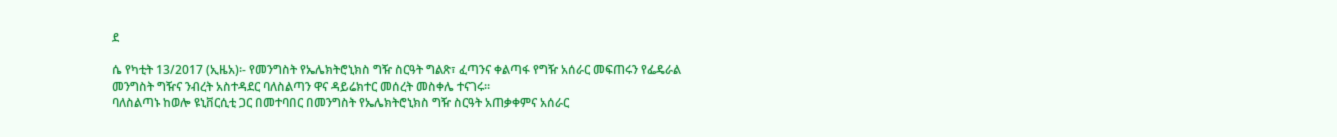ደ

ሴ የካቲት 13/2017 (ኢዜአ)፡- የመንግስት የኤሌክትሮኒክስ ግዥ ስርዓት ግልጽ፣ ፈጣንና ቀልጣፋ የግዥ አሰራር መፍጠሩን የፌዴራል መንግስት ግዥና ንብረት አስተዳደር ባለስልጣን ዋና ዳይሬክተር መሰረት መስቀሌ ተናገሩ።
ባለስልጣኑ ከወሎ ዩኒቨርሲቲ ጋር በመተባበር በመንግስት የኤሌክትሮኒክስ ግዥ ስርዓት አጠቃቀምና አሰራር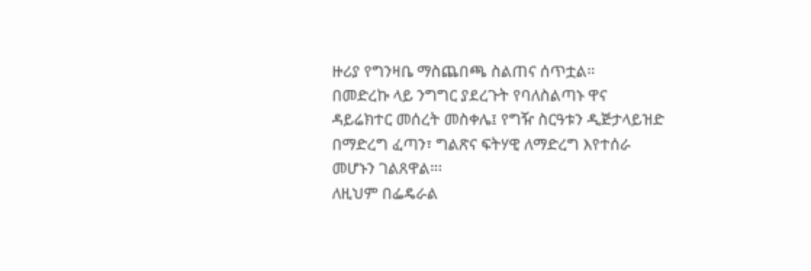ዙሪያ የግንዛቤ ማስጨበጫ ስልጠና ሰጥቷል።
በመድረኩ ላይ ንግግር ያደረጉት የባለስልጣኑ ዋና ዳይሬክተር መሰረት መስቀሌ፤ የግዥ ስርዓቱን ዲጅታላይዝድ በማድረግ ፈጣን፣ ግልጽና ፍትሃዊ ለማድረግ እየተሰራ መሆኑን ገልጸዋል።፡
ለዚህም በፌዴራል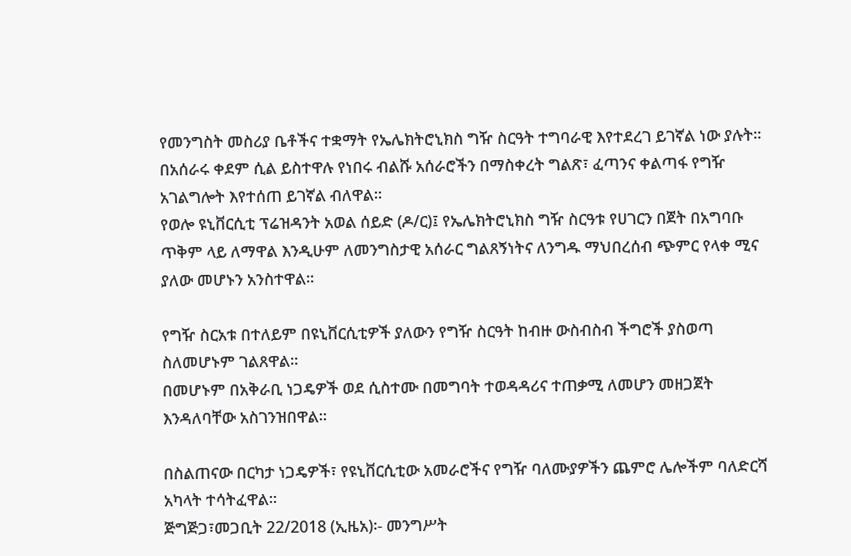የመንግስት መስሪያ ቤቶችና ተቋማት የኤሌክትሮኒክስ ግዥ ስርዓት ተግባራዊ እየተደረገ ይገኛል ነው ያሉት።
በአሰራሩ ቀደም ሲል ይስተዋሉ የነበሩ ብልሹ አሰራሮችን በማስቀረት ግልጽ፣ ፈጣንና ቀልጣፋ የግዥ አገልግሎት እየተሰጠ ይገኛል ብለዋል።
የወሎ ዩኒቨርሲቲ ፕሬዝዳንት አወል ሰይድ (ዶ/ር)፤ የኤሌክትሮኒክስ ግዥ ስርዓቱ የሀገርን በጀት በአግባቡ ጥቅም ላይ ለማዋል እንዲሁም ለመንግስታዊ አሰራር ግልጸኝነትና ለንግዱ ማህበረሰብ ጭምር የላቀ ሚና ያለው መሆኑን አንስተዋል።

የግዥ ስርአቱ በተለይም በዩኒቨርሲቲዎች ያለውን የግዥ ስርዓት ከብዙ ውስብስብ ችግሮች ያስወጣ ስለመሆኑም ገልጸዋል።
በመሆኑም በአቅራቢ ነጋዴዎች ወደ ሲስተሙ በመግባት ተወዳዳሪና ተጠቃሚ ለመሆን መዘጋጀት እንዳለባቸው አስገንዝበዋል።

በስልጠናው በርካታ ነጋዴዎች፣ የዩኒቨርሲቲው አመራሮችና የግዥ ባለሙያዎችን ጨምሮ ሌሎችም ባለድርሻ አካላት ተሳትፈዋል፡፡
ጅግጅጋ፣መጋቢት 22/2018 (ኢዜአ)፡- መንግሥት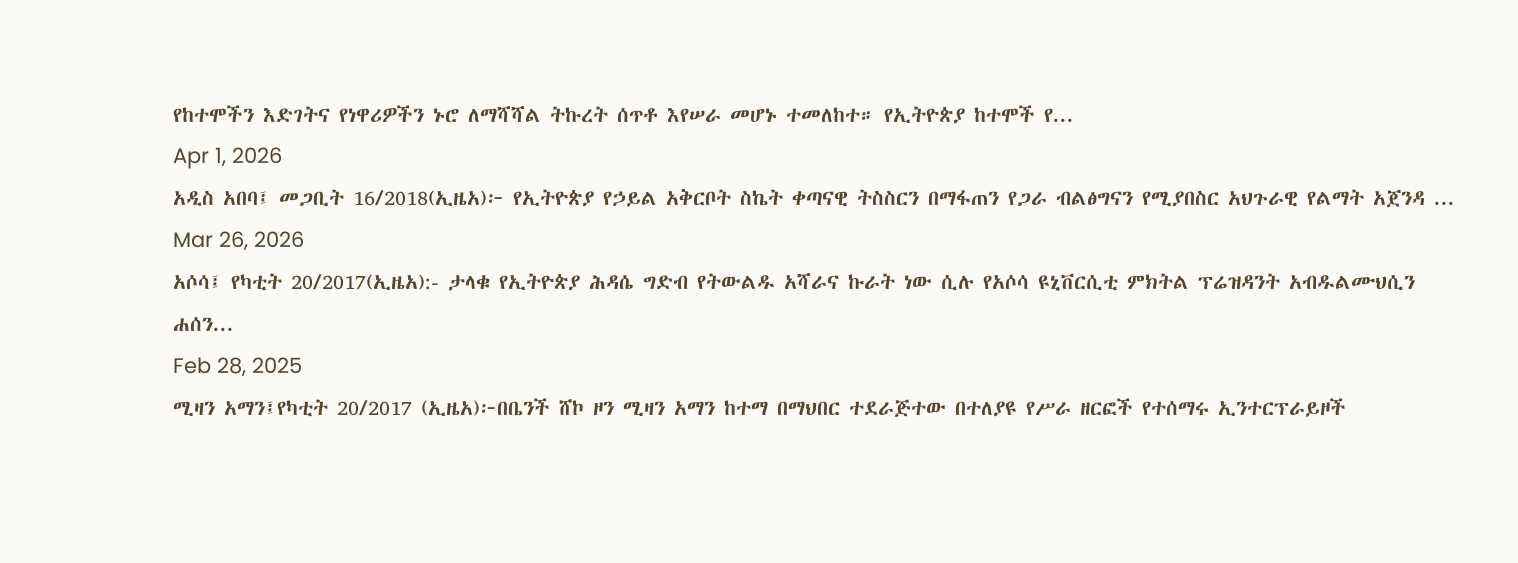የከተሞችን እድገትና የነዋሪዎችን ኑሮ ለማሻሻል ትኩረት ሰጥቶ እየሠራ መሆኑ ተመለከተ። የኢትዮጵያ ከተሞች የ...
Apr 1, 2026
አዲስ አበባ፤ መጋቢት 16/2018(ኢዜአ)፦ የኢትዮጵያ የኃይል አቅርቦት ስኬት ቀጣናዊ ትስስርን በማፋጠን የጋራ ብልፅግናን የሚያበስር አህጉራዊ የልማት አጀንዳ ...
Mar 26, 2026
አሶሳ፤ የካቲት 20/2017(ኢዜአ):- ታላቁ የኢትዮጵያ ሕዳሴ ግድብ የትውልዱ አሻራና ኩራት ነው ሲሉ የአሶሳ ዩኒቨርሲቲ ምክትል ፕሬዝዳንት አብዱልሙህሲን ሐሰን...
Feb 28, 2025
ሚዛን አማን፤የካቲት 20/2017 (ኢዜአ)፦በቤንች ሸኮ ዞን ሚዛን አማን ከተማ በማህበር ተደራጅተው በተለያዩ የሥራ ዘርፎች የተሰማሩ ኢንተርፕራይዞች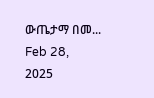ውጤታማ በመ...
Feb 28, 2025